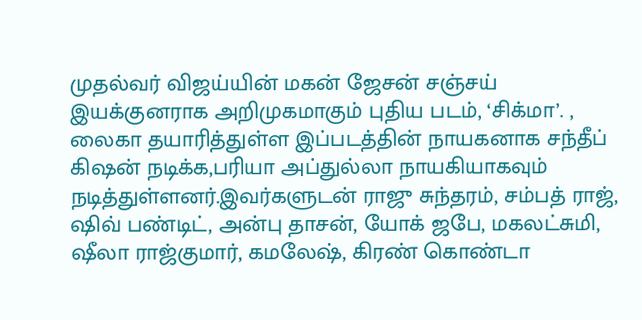முதல்வர் விஜய்யின் மகன் ஜேசன் சஞ்சய் இயக்குனராக அறிமுகமாகும் புதிய படம், ‘சிக்மா’. , லைகா தயாரித்துள்ள இப்படத்தின் நாயகனாக சந்தீப் கிஷன் நடிக்க,பரியா அப்துல்லா நாயகியாகவும் நடித்துள்ளனர்.இவர்களுடன் ராஜு சுந்தரம், சம்பத் ராஜ், ஷிவ் பண்டிட், அன்பு தாசன், யோக் ஜபே, மகலட்சுமி, ஷீலா ராஜ்குமார், கமலேஷ், கிரண் கொண்டா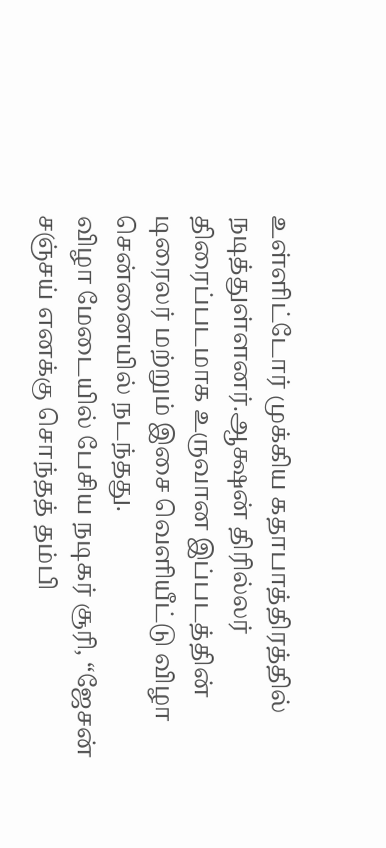உள்ளிட்டோர் முக்கிய கதாபாத்திரத்தில் நடித்துள்ளனர்.ஆக்ஷன் திரில்லர் திரைப்படமாக உருவான இப்படத்தின் டிரைலர் மற்றும் இசை வெளியீட்டு விழா சென்னையில் நடந்தது.
விழா மேடையில் பேசிய நடிகர் சூரி, “ஜேசன் சஞ்சய் எனக்கு சொந்தத் தம்பி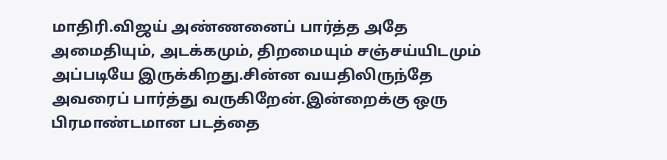மாதிரி.விஜய் அண்ணனைப் பார்த்த அதே அமைதியும், அடக்கமும், திறமையும் சஞ்சய்யிடமும் அப்படியே இருக்கிறது.சின்ன வயதிலிருந்தே அவரைப் பார்த்து வருகிறேன்.இன்றைக்கு ஒரு பிரமாண்டமான படத்தை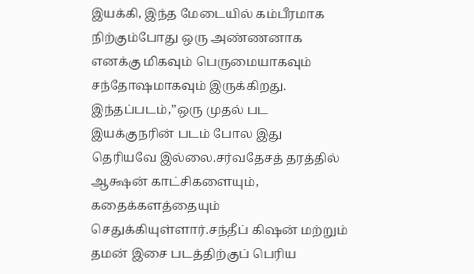இயக்கி, இந்த மேடையில் கம்பீரமாக நிற்கும்போது ஒரு அண்ணனாக எனக்கு மிகவும் பெருமையாகவும் சந்தோஷமாகவும் இருக்கிறது. இந்தப்படம்,”ஒரு முதல் பட இயக்குநரின் படம் போல இது தெரியவே இல்லை.சர்வதேசத் தரத்தில் ஆக்ஷன் காட்சிகளையும், கதைக்களத்தையும் செதுக்கியுள்ளார்.சந்தீப் கிஷன் மற்றும் தமன் இசை படத்திற்குப் பெரிய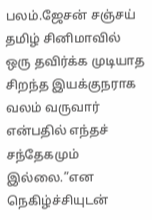பலம்.ஜேசன் சஞ்சய் தமிழ் சினிமாவில் ஒரு தவிர்க்க முடியாத சிறந்த இயக்குநராக வலம் வருவார் என்பதில் எந்தச் சந்தேகமும் இல்லை.”என நெகிழ்ச்சியுடன்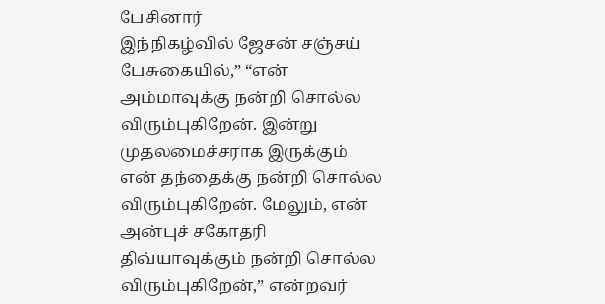பேசினார்
இந்நிகழ்வில் ஜேசன் சஞ்சய் பேசுகையில்,” “என் அம்மாவுக்கு நன்றி சொல்ல விரும்புகிறேன். இன்று முதலமைச்சராக இருக்கும் என் தந்தைக்கு நன்றி சொல்ல விரும்புகிறேன். மேலும், என் அன்புச் சகோதரி திவ்யாவுக்கும் நன்றி சொல்ல விரும்புகிறேன்,” என்றவர்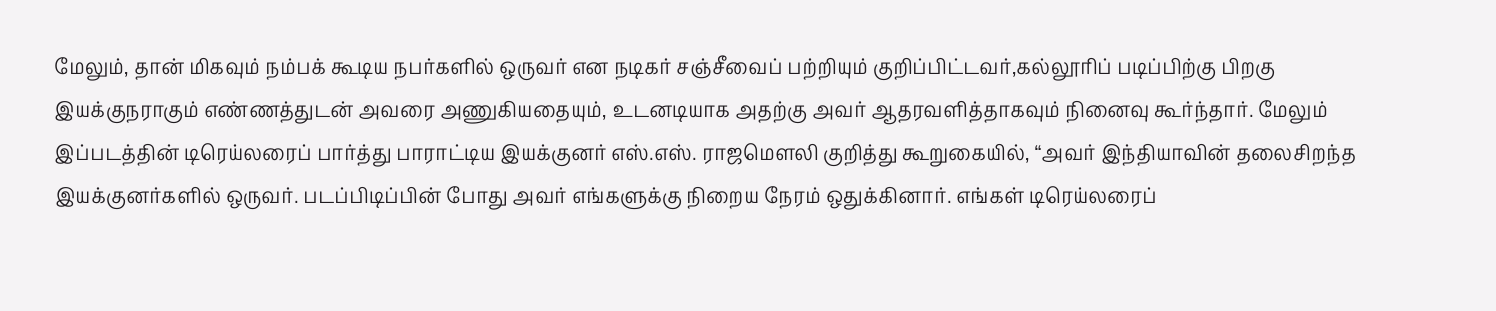மேலும், தான் மிகவும் நம்பக் கூடிய நபர்களில் ஒருவர் என நடிகர் சஞ்சீவைப் பற்றியும் குறிப்பிட்டவர்,கல்லூரிப் படிப்பிற்கு பிறகு இயக்குநராகும் எண்ணத்துடன் அவரை அணுகியதையும், உடனடியாக அதற்கு அவர் ஆதரவளித்தாகவும் நினைவு கூர்ந்தார். மேலும் இப்படத்தின் டிரெய்லரைப் பார்த்து பாராட்டிய இயக்குனர் எஸ்.எஸ். ராஜமௌலி குறித்து கூறுகையில், “அவர் இந்தியாவின் தலைசிறந்த இயக்குனர்களில் ஒருவர். படப்பிடிப்பின் போது அவர் எங்களுக்கு நிறைய நேரம் ஒதுக்கினார். எங்கள் டிரெய்லரைப்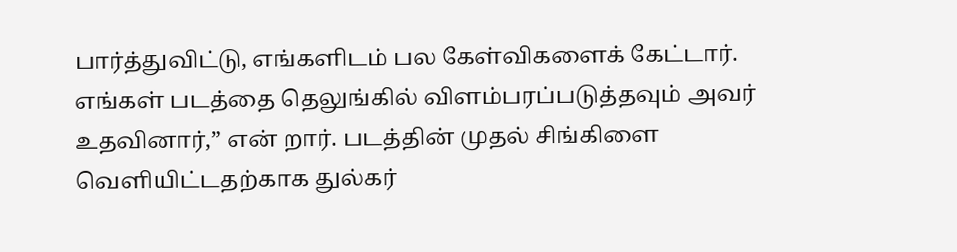பார்த்துவிட்டு, எங்களிடம் பல கேள்விகளைக் கேட்டார். எங்கள் படத்தை தெலுங்கில் விளம்பரப்படுத்தவும் அவர் உதவினார்,” என் றார். படத்தின் முதல் சிங்கிளை வெளியிட்டதற்காக துல்கர்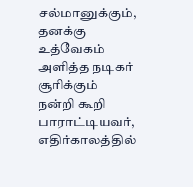சல்மானுக்கும், தனக்கு உத்வேகம் அளித்த நடிகர் சூரிக்கும் நன்றி கூறி பாராட்டியவர், எதிர்காலத்தில்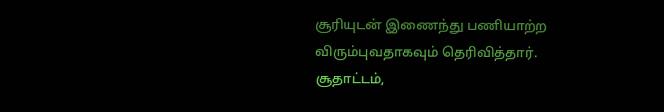சூரியுடன் இணைந்து பணியாற்ற விரும்புவதாகவும் தெரிவித்தார்.
சூதாட்டம்,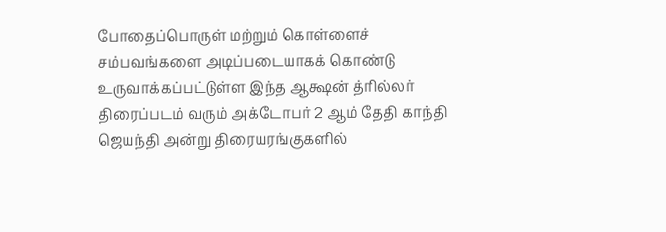போதைப்பொருள் மற்றும் கொள்ளைச் சம்பவங்களை அடிப்படையாகக் கொண்டு உருவாக்கப்பட்டுள்ள இந்த ஆக்ஷன் த்ரில்லர் திரைப்படம் வரும் அக்டோபர் 2 ஆம் தேதி காந்தி ஜெயந்தி அன்று திரையரங்குகளில்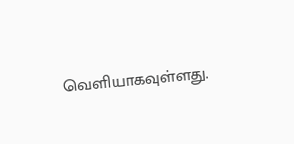வெளியாகவுள்ளது.